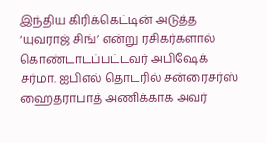இந்திய கிரிக்கெட்டின் அடுத்த ‘யுவராஜ் சிங்’ என்று ரசிகர்களால் கொண்டாடப்பட்டவர் அபிஷேக் சர்மா. ஐபிஎல் தொடரில் சன்ரைசர்ஸ் ஹைதராபாத் அணிக்காக அவர்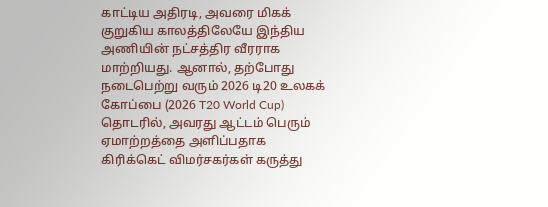காட்டிய அதிரடி, அவரை மிகக் குறுகிய காலத்திலேயே இந்திய அணியின் நட்சத்திர வீரராக மாற்றியது. ஆனால், தற்போது நடைபெற்று வரும் 2026 டி20 உலகக் கோப்பை (2026 T20 World Cup) தொடரில், அவரது ஆட்டம் பெரும் ஏமாற்றத்தை அளிப்பதாக கிரிக்கெட் விமர்சகர்கள் கருத்து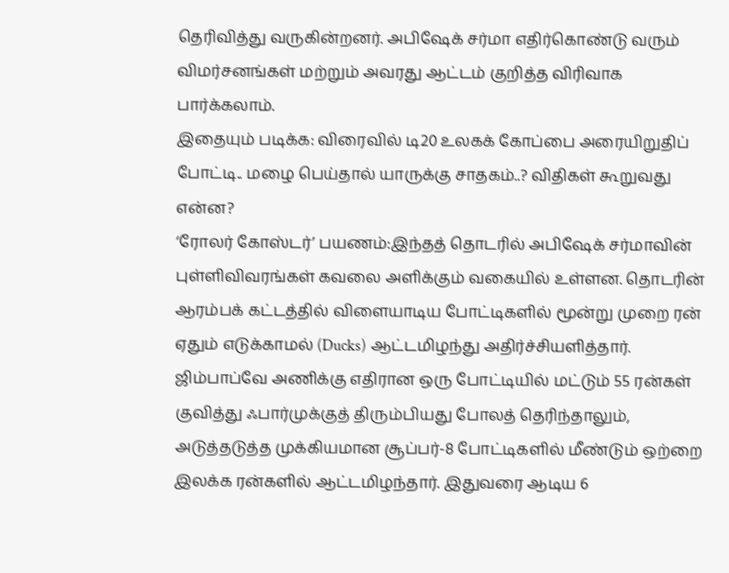தெரிவித்து வருகின்றனர். அபிஷேக் சர்மா எதிர்கொண்டு வரும் விமர்சனங்கள் மற்றும் அவரது ஆட்டம் குறித்த விரிவாக பார்க்கலாம்.
இதையும் படிக்க: விரைவில் டி20 உலகக் கோப்பை அரையிறுதிப் போட்டி.. மழை பெய்தால் யாருக்கு சாதகம்..? விதிகள் கூறுவது என்ன?
‘ரோலர் கோஸ்டர்’ பயணம்:இந்தத் தொடரில் அபிஷேக் சர்மாவின் புள்ளிவிவரங்கள் கவலை அளிக்கும் வகையில் உள்ளன. தொடரின் ஆரம்பக் கட்டத்தில் விளையாடிய போட்டிகளில் மூன்று முறை ரன் ஏதும் எடுக்காமல் (Ducks) ஆட்டமிழந்து அதிர்ச்சியளித்தார். ஜிம்பாப்வே அணிக்கு எதிரான ஒரு போட்டியில் மட்டும் 55 ரன்கள் குவித்து ஃபார்முக்குத் திரும்பியது போலத் தெரிந்தாலும், அடுத்தடுத்த முக்கியமான சூப்பர்-8 போட்டிகளில் மீண்டும் ஒற்றை இலக்க ரன்களில் ஆட்டமிழந்தார். இதுவரை ஆடிய 6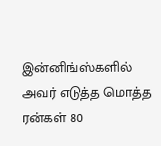இன்னிங்ஸ்களில் அவர் எடுத்த மொத்த ரன்கள் 80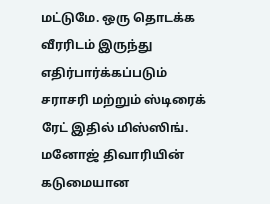மட்டுமே. ஒரு தொடக்க வீரரிடம் இருந்து எதிர்பார்க்கப்படும் சராசரி மற்றும் ஸ்டிரைக் ரேட் இதில் மிஸ்ஸிங்.
மனோஜ் திவாரியின் கடுமையான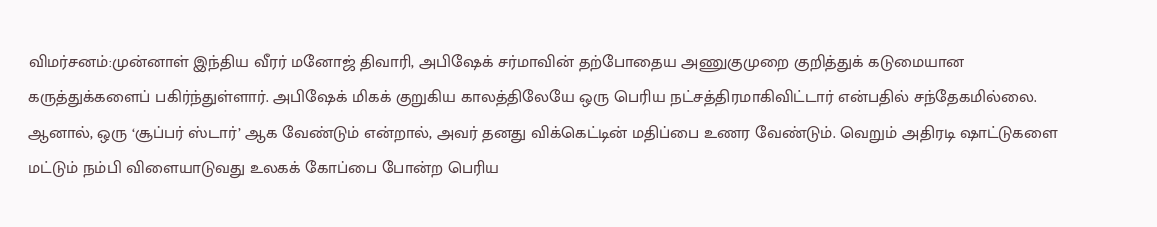விமர்சனம்:முன்னாள் இந்திய வீரர் மனோஜ் திவாரி, அபிஷேக் சர்மாவின் தற்போதைய அணுகுமுறை குறித்துக் கடுமையான கருத்துக்களைப் பகிர்ந்துள்ளார். அபிஷேக் மிகக் குறுகிய காலத்திலேயே ஒரு பெரிய நட்சத்திரமாகிவிட்டார் என்பதில் சந்தேகமில்லை. ஆனால், ஒரு ‘சூப்பர் ஸ்டார்’ ஆக வேண்டும் என்றால், அவர் தனது விக்கெட்டின் மதிப்பை உணர வேண்டும். வெறும் அதிரடி ஷாட்டுகளை மட்டும் நம்பி விளையாடுவது உலகக் கோப்பை போன்ற பெரிய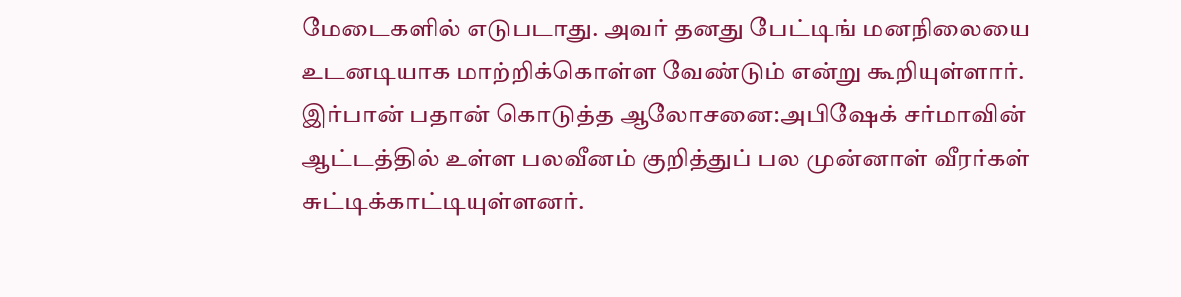மேடைகளில் எடுபடாது. அவர் தனது பேட்டிங் மனநிலையை உடனடியாக மாற்றிக்கொள்ள வேண்டும் என்று கூறியுள்ளார்.
இர்பான் பதான் கொடுத்த ஆலோசனை:அபிஷேக் சர்மாவின் ஆட்டத்தில் உள்ள பலவீனம் குறித்துப் பல முன்னாள் வீரர்கள் சுட்டிக்காட்டியுள்ளனர்.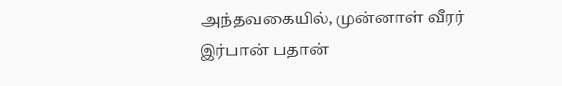அந்தவகையில், முன்னாள் வீரர் இர்பான் பதான்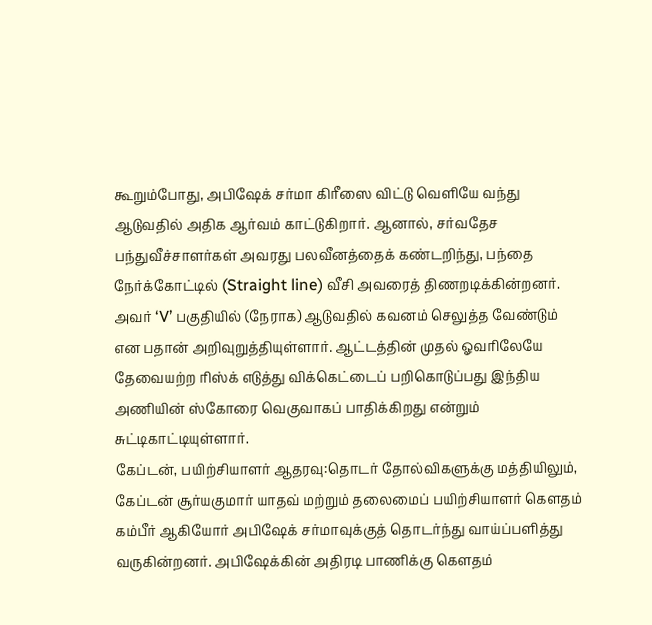கூறும்போது, அபிஷேக் சர்மா கிரீஸை விட்டு வெளியே வந்து ஆடுவதில் அதிக ஆர்வம் காட்டுகிறார். ஆனால், சர்வதேச பந்துவீச்சாளர்கள் அவரது பலவீனத்தைக் கண்டறிந்து, பந்தை நேர்க்கோட்டில் (Straight line) வீசி அவரைத் திணறடிக்கின்றனர். அவர் ‘V’ பகுதியில் (நேராக) ஆடுவதில் கவனம் செலுத்த வேண்டும் என பதான் அறிவுறுத்தியுள்ளார். ஆட்டத்தின் முதல் ஓவரிலேயே தேவையற்ற ரிஸ்க் எடுத்து விக்கெட்டைப் பறிகொடுப்பது இந்திய அணியின் ஸ்கோரை வெகுவாகப் பாதிக்கிறது என்றும் சுட்டிகாட்டியுள்ளார்.
கேப்டன், பயிற்சியாளர் ஆதரவு:தொடர் தோல்விகளுக்கு மத்தியிலும், கேப்டன் சூர்யகுமார் யாதவ் மற்றும் தலைமைப் பயிற்சியாளர் கௌதம் கம்பீர் ஆகியோர் அபிஷேக் சர்மாவுக்குத் தொடர்ந்து வாய்ப்பளித்து வருகின்றனர். அபிஷேக்கின் அதிரடி பாணிக்கு கெளதம்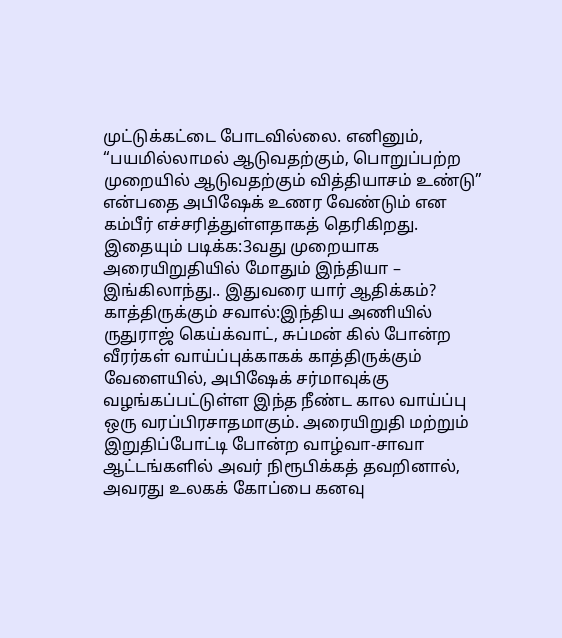முட்டுக்கட்டை போடவில்லை. எனினும், “பயமில்லாமல் ஆடுவதற்கும், பொறுப்பற்ற முறையில் ஆடுவதற்கும் வித்தியாசம் உண்டு” என்பதை அபிஷேக் உணர வேண்டும் என கம்பீர் எச்சரித்துள்ளதாகத் தெரிகிறது.
இதையும் படிக்க:3வது முறையாக அரையிறுதியில் மோதும் இந்தியா – இங்கிலாந்து.. இதுவரை யார் ஆதிக்கம்?
காத்திருக்கும் சவால்:இந்திய அணியில் ருதுராஜ் கெய்க்வாட், சுப்மன் கில் போன்ற வீரர்கள் வாய்ப்புக்காகக் காத்திருக்கும் வேளையில், அபிஷேக் சர்மாவுக்கு வழங்கப்பட்டுள்ள இந்த நீண்ட கால வாய்ப்பு ஒரு வரப்பிரசாதமாகும். அரையிறுதி மற்றும் இறுதிப்போட்டி போன்ற வாழ்வா-சாவா ஆட்டங்களில் அவர் நிரூபிக்கத் தவறினால், அவரது உலகக் கோப்பை கனவு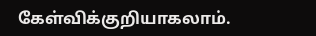கேள்விக்குறியாகலாம்.